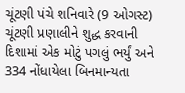ચૂંટણી પંચે શનિવારે (9 ઓગસ્ટ) ચૂંટણી પ્રણાલીને શુદ્ધ કરવાની દિશામાં એક મોટું પગલું ભર્યું અને 334 નોંધાયેલા બિનમાન્યતા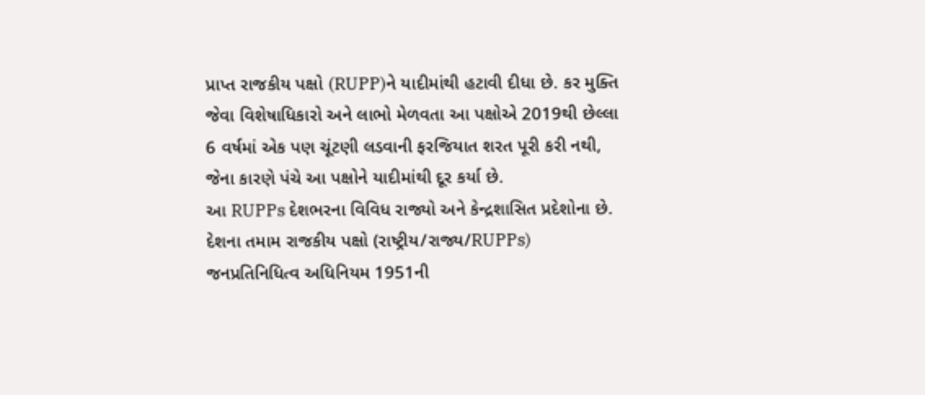પ્રાપ્ત રાજકીય પક્ષો (RUPP)ને યાદીમાંથી હટાવી દીધા છે. કર મુક્તિ જેવા વિશેષાધિકારો અને લાભો મેળવતા આ પક્ષોએ 2019થી છેલ્લા 6 વર્ષમાં એક પણ ચૂંટણી લડવાની ફરજિયાત શરત પૂરી કરી નથી, જેના કારણે પંચે આ પક્ષોને યાદીમાંથી દૂર કર્યા છે.
આ RUPPs દેશભરના વિવિધ રાજ્યો અને કેન્દ્રશાસિત પ્રદેશોના છે. દેશના તમામ રાજકીય પક્ષો (રાષ્ટ્રીય/રાજ્ય/RUPPs) જનપ્રતિનિધિત્વ અધિનિયમ 1951ની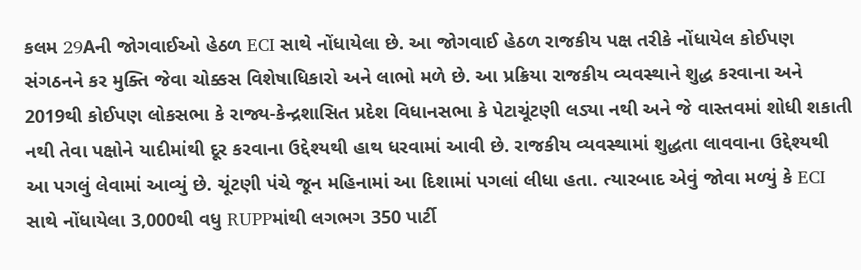કલમ 29Aની જોગવાઈઓ હેઠળ ECI સાથે નોંધાયેલા છે. આ જોગવાઈ હેઠળ રાજકીય પક્ષ તરીકે નોંધાયેલ કોઈપણ સંગઠનને કર મુક્તિ જેવા ચોક્કસ વિશેષાધિકારો અને લાભો મળે છે. આ પ્રક્રિયા રાજકીય વ્યવસ્થાને શુદ્ધ કરવાના અને 2019થી કોઈપણ લોકસભા કે રાજ્ય-કેન્દ્રશાસિત પ્રદેશ વિધાનસભા કે પેટાચૂંટણી લડ્યા નથી અને જે વાસ્તવમાં શોધી શકાતી નથી તેવા પક્ષોને યાદીમાંથી દૂર કરવાના ઉદ્દેશ્યથી હાથ ધરવામાં આવી છે. રાજકીય વ્યવસ્થામાં શુદ્ધતા લાવવાના ઉદ્દેશ્યથી આ પગલું લેવામાં આવ્યું છે. ચૂંટણી પંચે જૂન મહિનામાં આ દિશામાં પગલાં લીધા હતા. ત્યારબાદ એવું જોવા મળ્યું કે ECI સાથે નોંધાયેલા 3,000થી વધુ RUPPમાંથી લગભગ 350 પાર્ટી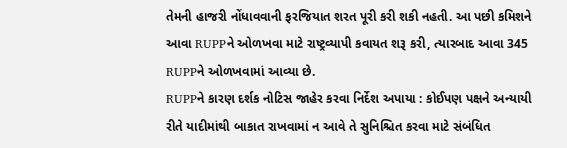તેમની હાજરી નોંધાવવાની ફરજિયાત શરત પૂરી કરી શકી નહતી. આ પછી કમિશને આવા RUPPને ઓળખવા માટે રાષ્ટ્રવ્યાપી કવાયત શરૂ કરી, ત્યારબાદ આવા 345 RUPPને ઓળખવામાં આવ્યા છે.
RUPPને કારણ દર્શક નોટિસ જાહેર કરવા નિર્દેશ અપાયા : કોઈપણ પક્ષને અન્યાયી રીતે યાદીમાંથી બાકાત રાખવામાં ન આવે તે સુનિશ્ચિત કરવા માટે સંબંધિત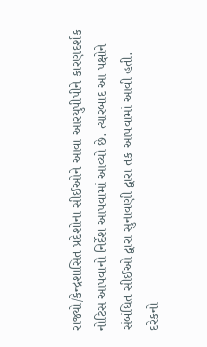રાજ્યો/કેન્દ્રશાસિત પ્રદેશોના સીઈઓને આવા આરયુપીપીને કારણદર્શક નોટિસ આપવાનો નિર્દેશ આપવામાં આવ્યો છે. ત્યારબાદ આ પક્ષોને સંબંધિત સીઈઓ દ્વારા સુનાવણી દ્વારા તક આપવામાં આવી હતી. દરેકનો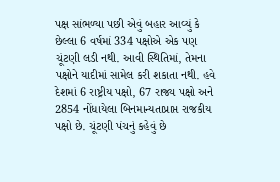પક્ષ સાંભળ્યા પછી એવું બહાર આવ્યું કે છેલ્લા 6 વર્ષમાં 334 પક્ષોએ એક પણ ચૂંટણી લડી નથી. આવી સ્થિતિમાં, તેમના પક્ષોને યાદીમાં સામેલ કરી શકાતા નથી. હવે દેશમાં 6 રાષ્ટ્રીય પક્ષો, 67 રાજ્ય પક્ષો અને 2854 નોંધાયેલા બિનમાન્યતાપ્રાપ્ત રાજકીય પક્ષો છે. ચૂંટણી પંચનું કહેવું છે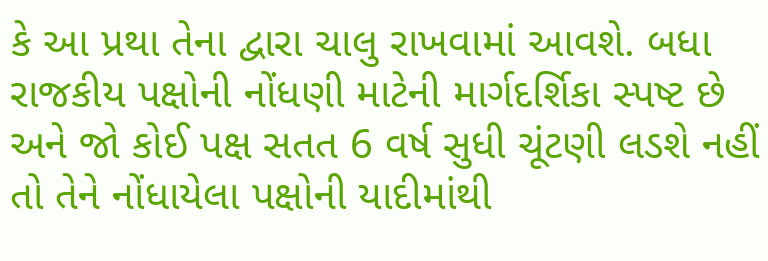કે આ પ્રથા તેના દ્વારા ચાલુ રાખવામાં આવશે. બધા રાજકીય પક્ષોની નોંધણી માટેની માર્ગદર્શિકા સ્પષ્ટ છે અને જો કોઈ પક્ષ સતત 6 વર્ષ સુધી ચૂંટણી લડશે નહીં તો તેને નોંધાયેલા પક્ષોની યાદીમાંથી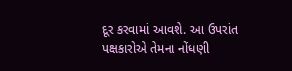દૂર કરવામાં આવશે. આ ઉપરાંત પક્ષકારોએ તેમના નોંધણી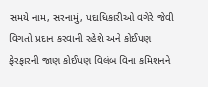સમયે નામ, સરનામું, પદાધિકારીઓ વગેરે જેવી વિગતો પ્રદાન કરવાની રહેશે અને કોઈપણ ફેરફારની જાણ કોઈપણ વિલંબ વિના કમિશનને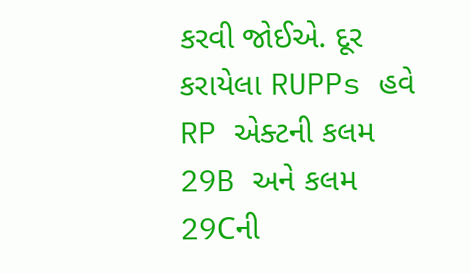કરવી જોઈએ. દૂર કરાયેલા RUPPs હવે RP એક્ટની કલમ 29B અને કલમ 29Cની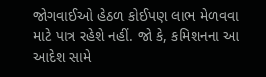જોગવાઈઓ હેઠળ કોઈપણ લાભ મેળવવા માટે પાત્ર રહેશે નહીં. જો કે, કમિશનના આ આદેશ સામે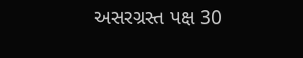અસરગ્રસ્ત પક્ષ 30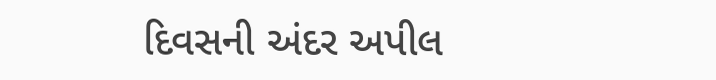દિવસની અંદર અપીલ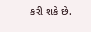કરી શકે છે.